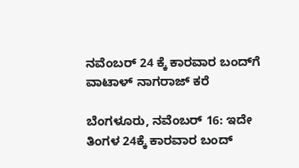ನವೆಂಬರ್ 24 ಕ್ಕೆ ಕಾರವಾರ ಬಂದ್‌ಗೆ ವಾಟಾಳ್‌ ನಾಗರಾಜ್ ಕರೆ

ಬೆಂಗಳೂರು, ನವೆಂಬರ್ 16: ಇದೇ ತಿಂಗಳ 24ಕ್ಕೆ ಕಾರವಾರ ಬಂದ್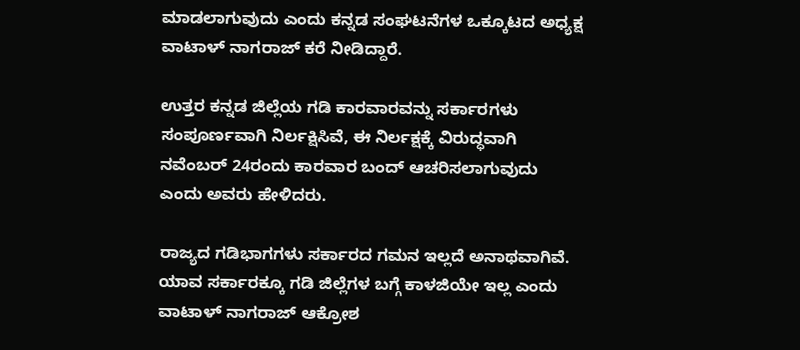ಮಾಡಲಾಗುವುದು ಎಂದು ಕನ್ನಡ ಸಂಘಟನೆಗಳ ಒಕ್ಕೂಟದ ಅಧ್ಯಕ್ಷ ವಾಟಾಳ್ ನಾಗರಾಜ್ ಕರೆ ನೀಡಿದ್ದಾರೆ.

ಉತ್ತರ ಕನ್ನಡ ಜಿಲ್ಲೆಯ ಗಡಿ ಕಾರವಾರವನ್ನು ಸರ್ಕಾರಗಳು ಸಂಪೂರ್ಣವಾಗಿ ನಿರ್ಲಕ್ಷಿಸಿವೆ, ಈ ನಿರ್ಲಕ್ಷಕ್ಕೆ ವಿರುದ್ಧವಾಗಿ ನವೆಂಬರ್ 24ರಂದು ಕಾರವಾರ ಬಂದ್ ಆಚರಿಸಲಾಗುವುದು ಎಂದು ಅವರು ಹೇಳಿದರು.

ರಾಜ್ಯದ ಗಡಿಭಾಗಗಳು ಸರ್ಕಾರದ ಗಮನ ಇಲ್ಲದೆ ಅನಾಥವಾಗಿವೆ. ಯಾವ ಸರ್ಕಾರಕ್ಕೂ ಗಡಿ ಜಿಲ್ಲೆಗಳ ಬಗ್ಗೆ ಕಾಳಜಿಯೇ ಇಲ್ಲ ಎಂದು ವಾಟಾಳ್ ನಾಗರಾಜ್ ಆಕ್ರೋಶ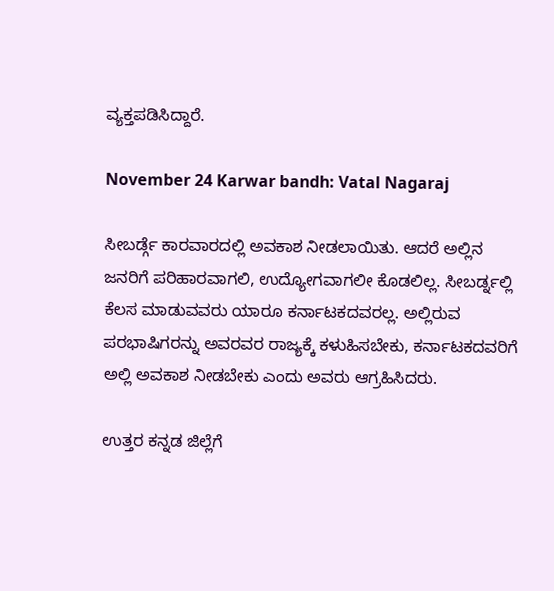ವ್ಯಕ್ತಪಡಿಸಿದ್ದಾರೆ.

November 24 Karwar bandh: Vatal Nagaraj

ಸೀಬರ್ಡ್ಗೆ ಕಾರವಾರದಲ್ಲಿ ಅವಕಾಶ ನೀಡಲಾಯಿತು. ಆದರೆ ಅಲ್ಲಿನ ಜನರಿಗೆ ಪರಿಹಾರವಾಗಲಿ, ಉದ್ಯೋಗವಾಗಲೀ ಕೊಡಲಿಲ್ಲ. ಸೀಬರ್ಡ್ನಲ್ಲಿ ಕೆಲಸ ಮಾಡುವವರು ಯಾರೂ ಕರ್ನಾಟಕದವರಲ್ಲ. ಅಲ್ಲಿರುವ ಪರಭಾಷಿಗರನ್ನು ಅವರವರ ರಾಜ್ಯಕ್ಕೆ ಕಳುಹಿಸಬೇಕು, ಕರ್ನಾಟಕದವರಿಗೆ ಅಲ್ಲಿ ಅವಕಾಶ ನೀಡಬೇಕು ಎಂದು ಅವರು ಆಗ್ರಹಿಸಿದರು.

ಉತ್ತರ ಕನ್ನಡ ಜಿಲ್ಲೆಗೆ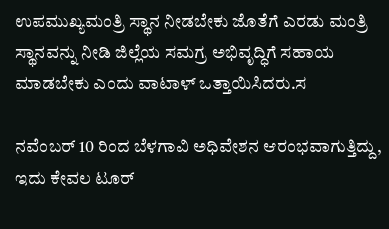ಉಪಮುಖ್ಯಮಂತ್ರಿ ಸ್ಥಾನ ನೀಡಬೇಕು ಜೊತೆಗೆ ಎರಡು ಮಂತ್ರಿ ಸ್ಥಾನವನ್ನು ನೀಡಿ ಜಿಲ್ಲೆಯ ಸಮಗ್ರ ಅಭಿವೃದ್ಧಿಗೆ ಸಹಾಯ ಮಾಡಬೇಕು ಎಂದು ವಾಟಾಳ್ ಒತ್ತಾಯಿಸಿದರು.ಸ

ನವೆಂಬರ್ 10 ರಿಂದ ಬೆಳಗಾವಿ ಅಧಿವೇಶನ ಆರಂಭವಾಗುತ್ತಿದ್ದು, ಇದು ಕೇವಲ ಟೂರ್‌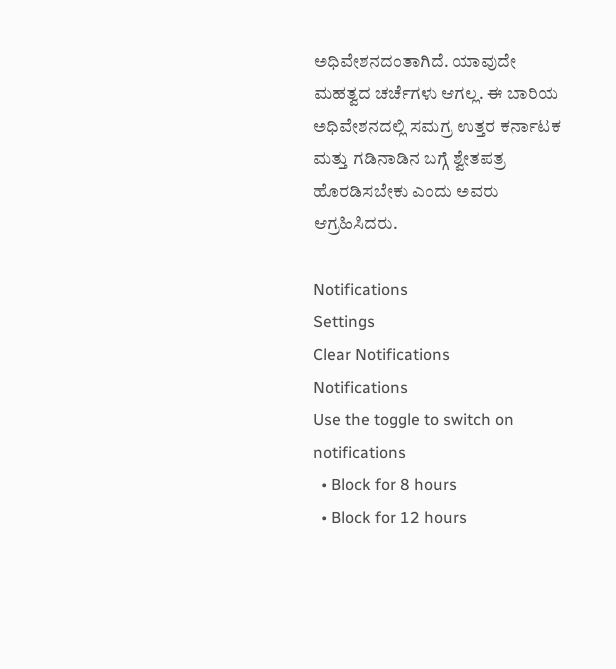ಅಧಿವೇಶನದಂತಾಗಿದೆ. ಯಾವುದೇ ಮಹತ್ವದ ಚರ್ಚೆಗಳು ಆಗಲ್ಲ. ಈ ಬಾರಿಯ ಅಧಿವೇಶನದಲ್ಲಿ ಸಮಗ್ರ ಉತ್ತರ ಕರ್ನಾಟಕ ಮತ್ತು ಗಡಿನಾಡಿನ ಬಗ್ಗೆ ಶ್ವೇತಪತ್ರ ಹೊರಡಿಸಬೇಕು ಎಂದು ಅವರು ಆಗ್ರಹಿಸಿದರು.

Notifications
Settings
Clear Notifications
Notifications
Use the toggle to switch on notifications
  • Block for 8 hours
  • Block for 12 hours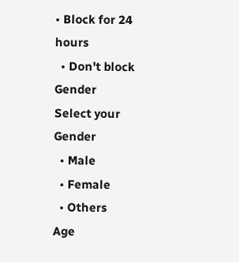• Block for 24 hours
  • Don't block
Gender
Select your Gender
  • Male
  • Female
  • Others
Age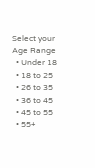Select your Age Range
  • Under 18
  • 18 to 25
  • 26 to 35
  • 36 to 45
  • 45 to 55
  • 55+